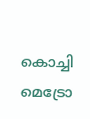കൊച്ചി മെട്രോ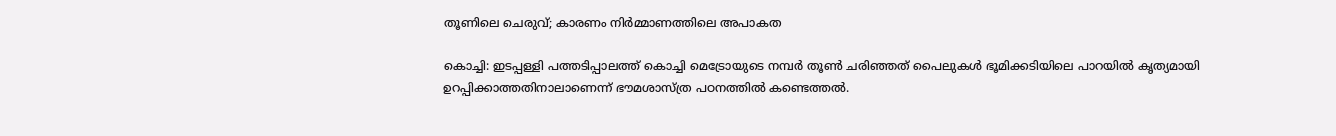തൂണിലെ ചെരുവ്; കാരണം നിർമ്മാണത്തിലെ അപാകത

കൊച്ചി: ഇടപ്പള്ളി പത്തടിപ്പാലത്ത് കൊച്ചി മെട്രോയുടെ നമ്പർ തൂൺ ചരിഞ്ഞത് പൈലുകൾ ഭൂമിക്കടിയിലെ പാറയിൽ കൃത്യമായി ഉറപ്പിക്കാത്തതിനാലാണെന്ന് ഭൗമശാസ്ത്ര പഠനത്തിൽ കണ്ടെത്തൽ.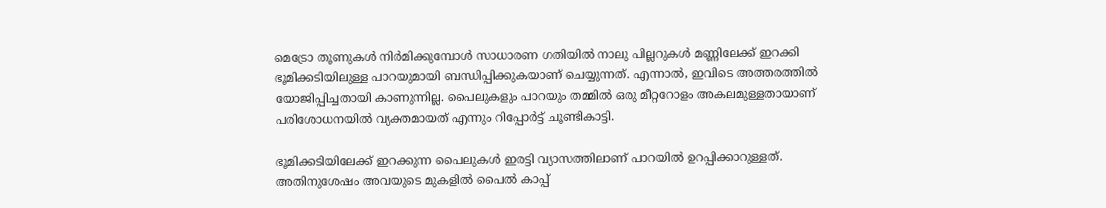മെട്രോ തൂണുകൾ നിർമിക്കുമ്പോൾ സാധാരണ ഗതിയിൽ നാലു പില്ലറുകൾ മണ്ണിലേക്ക് ഇറക്കി ഭൂമിക്കടിയിലുള്ള പാറയുമായി ബന്ധിപ്പിക്കുകയാണ് ചെയ്യുന്നത്. എന്നാൽ, ഇവിടെ അത്തരത്തിൽ യോജിപ്പിച്ചതായി കാണുന്നില്ല. പൈലുകളും പാറയും തമ്മിൽ ഒരു മീറ്ററോളം അകലമുള്ളതായാണ് പരിശോധനയിൽ വ്യക്തമായത് എന്നും റിപ്പോർട്ട് ചൂണ്ടികാട്ടി.

ഭൂമിക്കടിയിലേക്ക് ഇറക്കുന്ന പൈലുകൾ ഇരട്ടി വ്യാസത്തിലാണ് പാറയിൽ ഉറപ്പിക്കാറുള്ളത്. അതിനുശേഷം അവയുടെ മുകളിൽ പൈൽ കാപ്പ്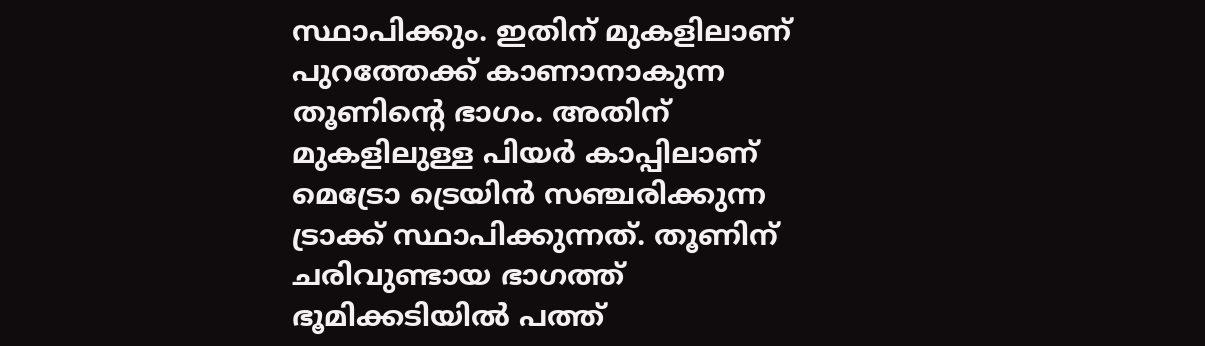സ്ഥാപിക്കും. ഇതിന് മുകളിലാണ് പുറത്തേക്ക് കാണാനാകുന്ന തൂണിന്‍റെ ഭാഗം. അതിന് മുകളിലുള്ള പിയർ കാപ്പിലാണ് മെട്രോ ട്രെയിൻ സഞ്ചരിക്കുന്ന ട്രാക്ക് സ്ഥാപിക്കുന്നത്. തൂണിന് ചരിവുണ്ടായ ഭാഗത്ത് ഭൂമിക്കടിയിൽ പത്ത്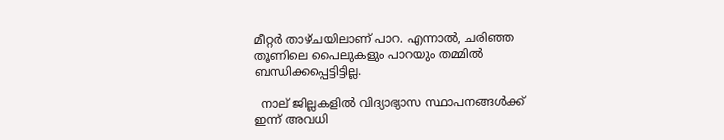മീറ്റർ താഴ്ചയിലാണ് പാറ. എന്നാൽ, ചരിഞ്ഞ തൂണിലെ പൈലുകളും പാറയും തമ്മിൽ ബന്ധിക്കപ്പെട്ടിട്ടില്ല.

  നാല് ജില്ലകളിൽ വിദ്യാഭ്യാസ സ്ഥാപനങ്ങൾക്ക് ഇന്ന് അവധി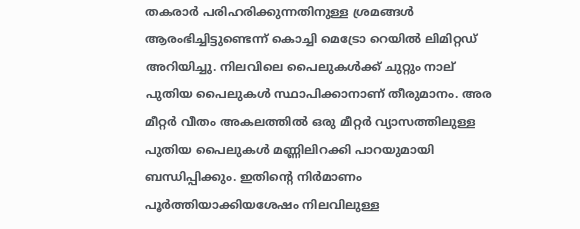തകരാർ പരിഹരിക്കുന്നതിനുള്ള ശ്രമങ്ങൾ ആരംഭിച്ചിട്ടുണ്ടെന്ന് കൊച്ചി മെട്രോ റെയിൽ ലിമിറ്റഡ് അറിയിച്ചു. നിലവിലെ പൈലുകൾക്ക് ചുറ്റും നാല് പുതിയ പൈലുകൾ സ്ഥാപിക്കാനാണ് തീരുമാനം. അര മീറ്റർ വീതം അകലത്തിൽ ഒരു മീറ്റർ വ്യാസത്തിലുള്ള പുതിയ പൈലുകൾ മണ്ണിലിറക്കി പാറയുമായി ബന്ധിപ്പിക്കും. ഇതിന്‍റെ നിർമാണം പൂർത്തിയാക്കിയശേഷം നിലവിലുള്ള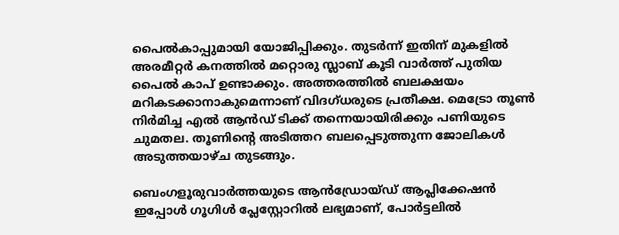പൈൽകാപ്പുമായി യോജിപ്പിക്കും. തുടർന്ന് ഇതിന് മുകളിൽ അരമീറ്റർ കനത്തിൽ മറ്റൊരു സ്ലാബ് കൂടി വാർത്ത് പുതിയ പൈൽ കാപ് ഉണ്ടാക്കും. അത്തരത്തിൽ ബലക്ഷയം മറികടക്കാനാകുമെന്നാണ് വിദഗ്ധരുടെ പ്രതീക്ഷ. മെട്രോ തൂൺ നിർമിച്ച എൽ ആൻഡ് ടിക്ക് തന്നെയായിരിക്കും പണിയുടെ ചുമതല. തൂണിന്‍റെ അടിത്തറ ബലപ്പെടുത്തുന്ന ജോലികൾ അടുത്തയാഴ്ച തുടങ്ങും.

ബെംഗളൂരുവാർത്തയുടെ ആൻഡ്രോയ്ഡ് ആപ്ലിക്കേഷൻ ഇപ്പോൾ ഗൂഗിൾ പ്ലേസ്റ്റോറിൽ ലഭ്യമാണ്, പോർട്ടലിൽ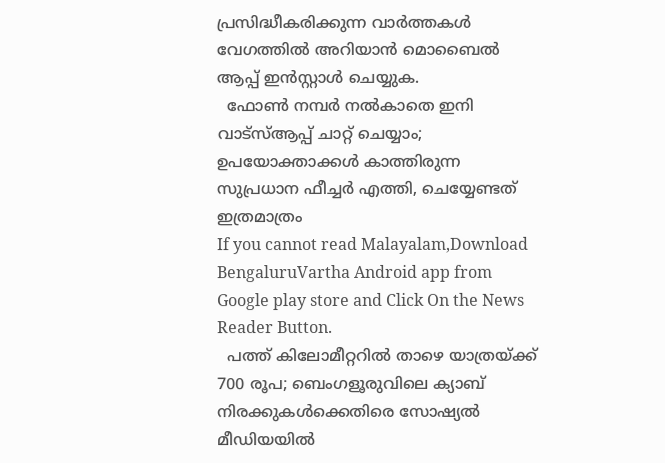പ്രസിദ്ധീകരിക്കുന്ന വാർത്തകൾ വേഗത്തിൽ അറിയാൻ മൊബൈൽ ആപ്പ് ഇൻസ്റ്റാൾ ചെയ്യുക.
  ഫോൺ നമ്പർ നൽകാതെ ഇനി വാട്‌സ്ആപ്പ് ചാറ്റ് ചെയ്യാം; ഉപയോക്താക്കൾ കാത്തിരുന്ന സുപ്രധാന ഫീച്ചർ എത്തി, ചെയ്യേണ്ടത് ഇത്രമാത്രം
If you cannot read Malayalam,Download BengaluruVartha Android app from Google play store and Click On the News Reader Button.
  പത്ത് കിലോമീറ്ററിൽ താഴെ യാത്രയ്ക്ക് 700 രൂപ; ബെംഗളൂരുവിലെ ക്യാബ് നിരക്കുകൾക്കെതിരെ സോഷ്യൽ മീഡിയയിൽ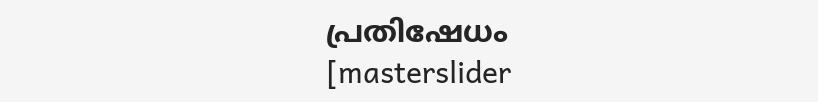പ്രതിഷേധം
[masterslider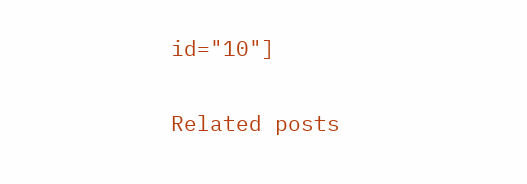id="10"]

Related posts